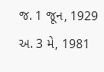જ. 1 જૂન, 1929 અ. 3 મે, 1981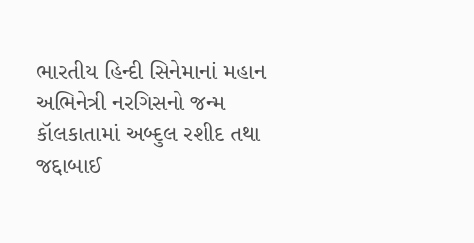ભારતીય હિન્દી સિનેમાનાં મહાન અભિનેત્રી નરગિસનો જન્મ કૉલકાતામાં અબ્દુલ રશીદ તથા જદ્દાબાઈ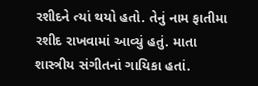રશીદને ત્યાં થયો હતો. તેનું નામ ફાતીમા રશીદ રાખવામાં આવ્યું હતું. માતા શાસ્ત્રીય સંગીતનાં ગાયિકા હતાં.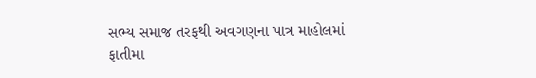સભ્ય સમાજ તરફથી અવગણના પાત્ર માહોલમાં ફાતીમા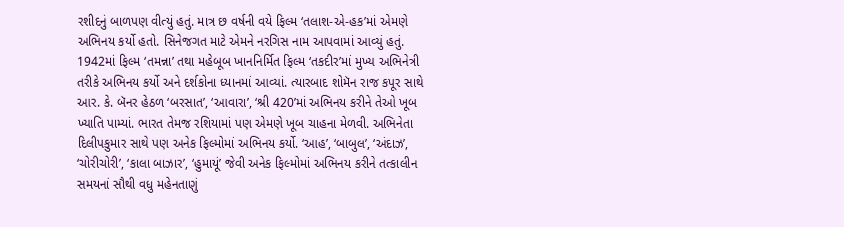રશીદનું બાળપણ વીત્યું હતું. માત્ર છ વર્ષની વયે ફિલ્મ ‘તલાશ-એ-હક’માં એમણે અભિનય કર્યો હતો. સિનેજગત માટે એમને નરગિસ નામ આપવામાં આવ્યું હતું. 1942માં ફિલ્મ ‘તમન્ના’ તથા મહેબૂબ ખાનનિર્મિત ફિલ્મ ‘તકદીર’માં મુખ્ય અભિનેત્રી તરીકે અભિનય કર્યો અને દર્શકોના ધ્યાનમાં આવ્યાં. ત્યારબાદ શોમૅન રાજ કપૂર સાથે આર. કે. બૅનર હેઠળ ‘બરસાત’, ‘આવારા’, ‘શ્રી 420’માં અભિનય કરીને તેઓ ખૂબ ખ્યાતિ પામ્યાં. ભારત તેમજ રશિયામાં પણ એમણે ખૂબ ચાહના મેળવી. અભિનેતા દિલીપકુમાર સાથે પણ અનેક ફિલ્મોમાં અભિનય કર્યો. ‘આહ’, ‘બાબુલ’, ‘અંદાઝ’, ‘ચોરીચોરી’, ‘કાલા બાઝાર’, ‘હુમાયૂં’ જેવી અનેક ફિલ્મોમાં અભિનય કરીને તત્કાલીન સમયનાં સૌથી વધુ મહેનતાણું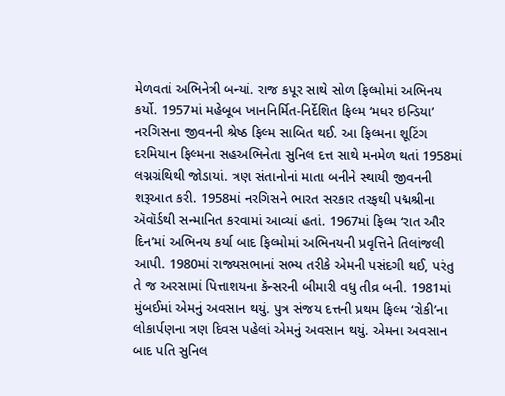મેળવતાં અભિનેત્રી બન્યાં. રાજ કપૂર સાથે સોળ ફિલ્મોમાં અભિનય કર્યો. 1957માં મહેબૂબ ખાનનિર્મિત-નિર્દેશિત ફિલ્મ ‘મધર ઇન્ડિયા’ નરગિસના જીવનની શ્રેષ્ઠ ફિલ્મ સાબિત થઈ. આ ફિલ્મના શૂટિંગ દરમિયાન ફિલ્મના સહઅભિનેતા સુનિલ દત્ત સાથે મનમેળ થતાં 1958માં લગ્નગ્રંથિથી જોડાયાં. ત્રણ સંતાનોનાં માતા બનીને સ્થાયી જીવનની શરૂઆત કરી. 1958માં નરગિસને ભારત સરકાર તરફથી પદ્મશ્રીના ઍવૉર્ડથી સન્માનિત કરવામાં આવ્યાં હતાં. 1967માં ફિલ્મ ‘રાત ઔર દિન’માં અભિનય કર્યા બાદ ફિલ્મોમાં અભિનયની પ્રવૃત્તિને તિલાંજલી આપી. 1980માં રાજ્યસભાનાં સભ્ય તરીકે એમની પસંદગી થઈ, પરંતુ તે જ અરસામાં પિત્તાશયના કૅન્સરની બીમારી વધુ તીવ્ર બની. 1981માં મુંબઈમાં એમનું અવસાન થયું. પુત્ર સંજય દત્તની પ્રથમ ફિલ્મ ‘રોકી’ના લોકાર્પણના ત્રણ દિવસ પહેલાં એમનું અવસાન થયું. એમના અવસાન બાદ પતિ સુનિલ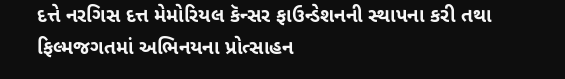દત્તે નરગિસ દત્ત મેમોરિયલ કૅન્સર ફાઉન્ડેશનની સ્થાપના કરી તથા ફિલ્મજગતમાં અભિનયના પ્રોત્સાહન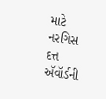માટે નરગિસ દત્ત ઍવૉર્ડની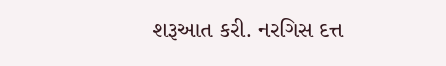શરૂઆત કરી. નરગિસ દત્ત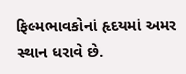ફિલ્મભાવકોનાં હૃદયમાં અમર સ્થાન ધરાવે છે.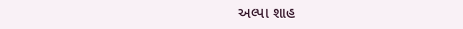અલ્પા શાહ